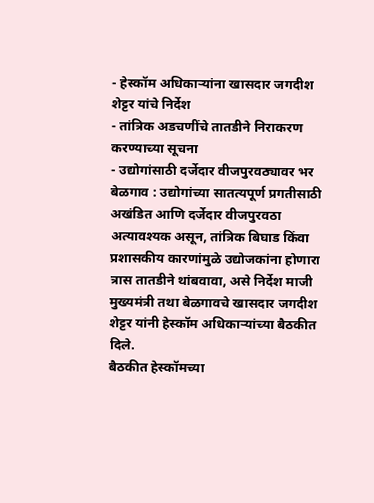- हेस्कॉम अधिकाऱ्यांना खासदार जगदीश शेट्टर यांचे निर्देश
- तांत्रिक अडचणींचे तातडीने निराकरण करण्याच्या सूचना
- उद्योगांसाठी दर्जेदार वीजपुरवठ्यावर भर
बेळगाव : उद्योगांच्या सातत्यपूर्ण प्रगतीसाठी अखंडित आणि दर्जेदार वीजपुरवठा अत्यावश्यक असून, तांत्रिक बिघाड किंवा प्रशासकीय कारणांमुळे उद्योजकांना होणारा त्रास तातडीने थांबवावा, असे निर्देश माजी मुख्यमंत्री तथा बेळगावचे खासदार जगदीश शेट्टर यांनी हेस्कॉम अधिकाऱ्यांच्या बैठकीत दिले.
बैठकीत हेस्कॉमच्या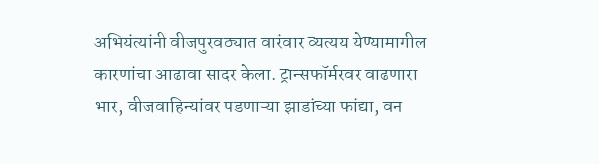अभियंत्यांनी वीजपुरवठ्यात वारंवार व्यत्यय येण्यामागील कारणांचा आढावा सादर केला. ट्रान्सफॉर्मरवर वाढणारा भार, वीजवाहिन्यांवर पडणाऱ्या झाडांच्या फांद्या, वन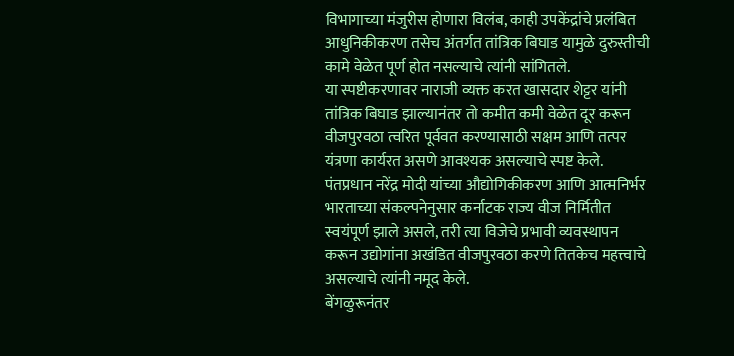विभागाच्या मंजुरीस होणारा विलंब, काही उपकेंद्रांचे प्रलंबित आधुनिकीकरण तसेच अंतर्गत तांत्रिक बिघाड यामुळे दुरुस्तीची कामे वेळेत पूर्ण होत नसल्याचे त्यांनी सांगितले.
या स्पष्टीकरणावर नाराजी व्यक्त करत खासदार शेट्टर यांनी तांत्रिक बिघाड झाल्यानंतर तो कमीत कमी वेळेत दूर करून वीजपुरवठा त्वरित पूर्ववत करण्यासाठी सक्षम आणि तत्पर यंत्रणा कार्यरत असणे आवश्यक असल्याचे स्पष्ट केले.
पंतप्रधान नरेंद्र मोदी यांच्या औद्योगिकीकरण आणि आत्मनिर्भर भारताच्या संकल्पनेनुसार कर्नाटक राज्य वीज निर्मितीत स्वयंपूर्ण झाले असले, तरी त्या विजेचे प्रभावी व्यवस्थापन करून उद्योगांना अखंडित वीजपुरवठा करणे तितकेच महत्त्वाचे असल्याचे त्यांनी नमूद केले.
बेंगळुरूनंतर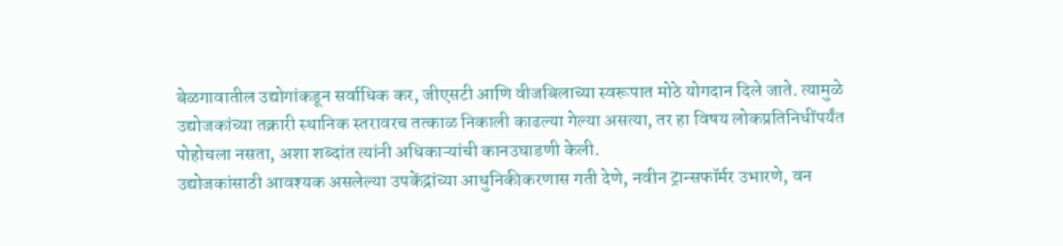बेळगावातील उद्योगांकडून सर्वाधिक कर, जीएसटी आणि वीजबिलाच्या स्वरूपात मोठे योगदान दिले जाते. त्यामुळे उद्योजकांच्या तक्रारी स्थानिक स्तरावरच तत्काळ निकाली काढल्या गेल्या असत्या, तर हा विषय लोकप्रतिनिधींपर्यंत पोहोचला नसता, अशा शब्दांत त्यांनी अधिकाऱ्यांची कानउघाडणी केली.
उद्योजकांसाठी आवश्यक असलेल्या उपकेंद्रांच्या आधुनिकीकरणास गती देणे, नवीन ट्रान्सफॉर्मर उभारणे, वन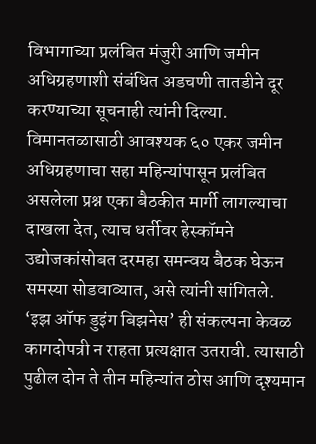विभागाच्या प्रलंबित मंजुरी आणि जमीन अधिग्रहणाशी संबंधित अडचणी तातडीने दूर करण्याच्या सूचनाही त्यांनी दिल्या.
विमानतळासाठी आवश्यक ६० एकर जमीन अधिग्रहणाचा सहा महिन्यांपासून प्रलंबित असलेला प्रश्न एका बैठकीत मार्गी लागल्याचा दाखला देत, त्याच धर्तीवर हेस्कॉमने उद्योजकांसोबत दरमहा समन्वय बैठक घेऊन समस्या सोडवाव्यात, असे त्यांनी सांगितले.
‘इझ ऑफ डुइंग बिझनेस’ ही संकल्पना केवळ कागदोपत्री न राहता प्रत्यक्षात उतरावी. त्यासाठी पुढील दोन ते तीन महिन्यांत ठोस आणि दृश्यमान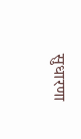सुधारणा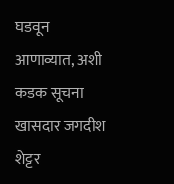घडवून आणाव्यात, अशी कडक सूचना खासदार जगदीश शेट्टर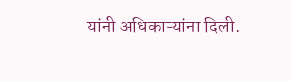यांनी अधिकाऱ्यांना दिली.